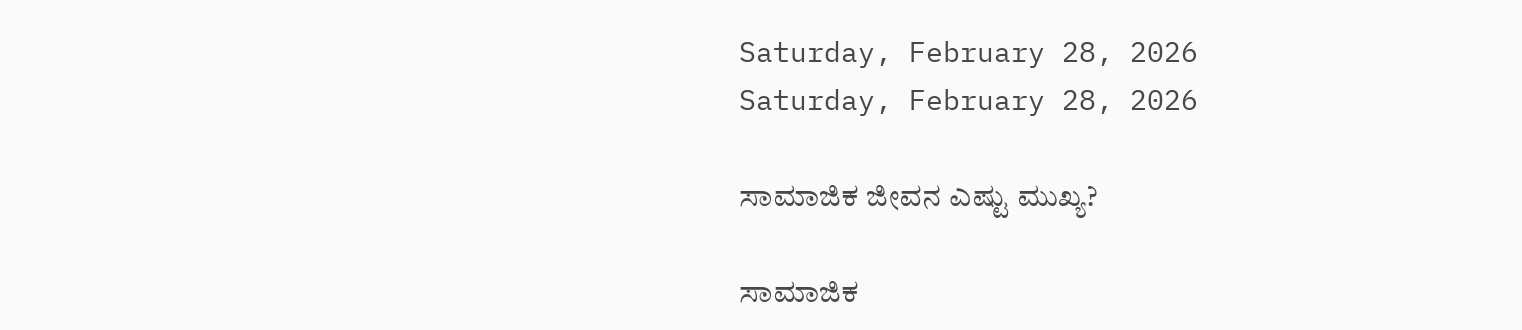Saturday, February 28, 2026
Saturday, February 28, 2026

ಸಾಮಾಜಿಕ ಜೀವನ ಎಷ್ಟು ಮುಖ್ಯ?

ಸಾಮಾಜಿಕ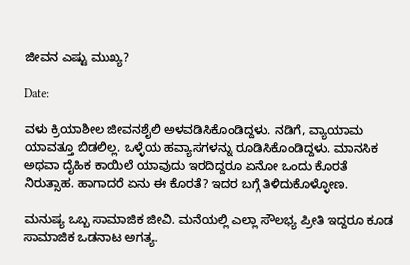ಜೀವನ ಎಷ್ಟು ಮುಖ್ಯ?

Date:

ವಳು ಕ್ರಿಯಾಶೀಲ ಜೀವನಶೈಲಿ ಅಳವಡಿಸಿಕೊಂಡಿದ್ದಳು. ನಡಿಗೆ, ವ್ಯಾಯಾಮ ಯಾವತ್ತೂ ಬಿಡಲಿಲ್ಲ. ಒಳ್ಳೆಯ ಹವ್ಯಾಸಗಳನ್ನು ರೂಡಿಸಿಕೊಂಡಿದ್ದಳು. ಮಾನಸಿಕ ಅಥವಾ ದೈಹಿಕ ಕಾಯಿಲೆ ಯಾವುದು ಇರದಿದ್ದರೂ ಏನೋ ಒಂದು ಕೊರತೆ ನಿರುತ್ಸಾಹ. ಹಾಗಾದರೆ ಏನು ಈ ಕೊರತೆ? ಇದರ ಬಗ್ಗೆ ತಿಳಿದುಕೊಳ್ಳೋಣ.

ಮನುಷ್ಯ ಒಬ್ಬ ಸಾಮಾಜಿಕ ಜೀವಿ. ಮನೆಯಲ್ಲಿ ಎಲ್ಲಾ ಸೌಲಭ್ಯ ಪ್ರೀತಿ ಇದ್ದರೂ ಕೂಡ ಸಾಮಾಜಿಕ ಒಡನಾಟ ಅಗತ್ಯ.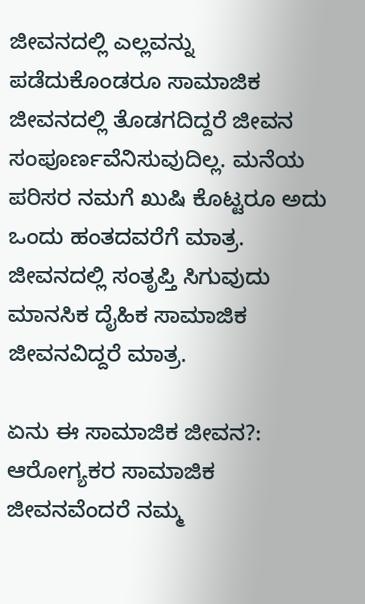ಜೀವನದಲ್ಲಿ ಎಲ್ಲವನ್ನು ಪಡೆದುಕೊಂಡರೂ ಸಾಮಾಜಿಕ ಜೀವನದಲ್ಲಿ ತೊಡಗದಿದ್ದರೆ ಜೀವನ ಸಂಪೂರ್ಣವೆನಿಸುವುದಿಲ್ಲ. ಮನೆಯ ಪರಿಸರ ನಮಗೆ ಖುಷಿ ಕೊಟ್ಟರೂ ಅದು ಒಂದು ಹಂತದವರೆಗೆ ಮಾತ್ರ. ಜೀವನದಲ್ಲಿ ಸಂತೃಪ್ತಿ ಸಿಗುವುದು ಮಾನಸಿಕ ದೈಹಿಕ ಸಾಮಾಜಿಕ ಜೀವನವಿದ್ದರೆ ಮಾತ್ರ.

ಏನು ಈ ಸಾಮಾಜಿಕ ಜೀವನ?: ಆರೋಗ್ಯಕರ ಸಾಮಾಜಿಕ ಜೀವನವೆಂದರೆ ನಮ್ಮ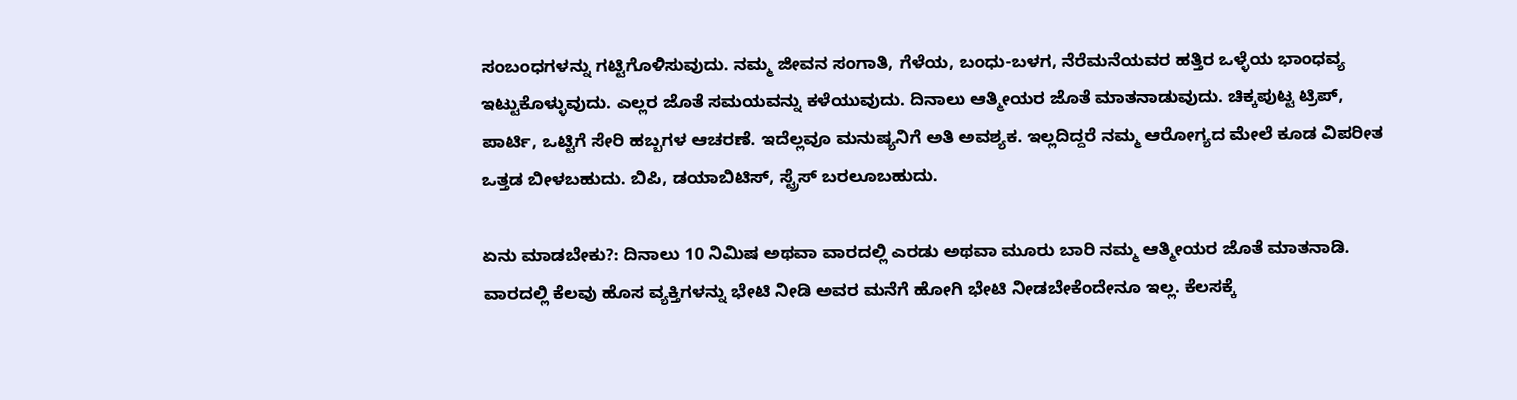ಸಂಬಂಧಗಳನ್ನು ಗಟ್ಟಿಗೊಳಿಸುವುದು. ನಮ್ಮ ಜೀವನ ಸಂಗಾತಿ, ಗೆಳೆಯ, ಬಂಧು-ಬಳಗ, ನೆರೆಮನೆಯವರ ಹತ್ತಿರ ಒಳ್ಳೆಯ ಭಾಂಧವ್ಯ ಇಟ್ಟುಕೊಳ್ಳುವುದು. ಎಲ್ಲರ ಜೊತೆ ಸಮಯವನ್ನು ಕಳೆಯುವುದು. ದಿನಾಲು ಆತ್ಮೀಯರ ಜೊತೆ ಮಾತನಾಡುವುದು. ಚಿಕ್ಕಪುಟ್ಟ ಟ್ರಿಪ್, ಪಾರ್ಟಿ, ಒಟ್ಟಿಗೆ ಸೇರಿ ಹಬ್ಬಗಳ ಆಚರಣೆ. ಇದೆಲ್ಲವೂ ಮನುಷ್ಯನಿಗೆ ಅತಿ ಅವಶ್ಯಕ. ಇಲ್ಲದಿದ್ದರೆ ನಮ್ಮ ಆರೋಗ್ಯದ ಮೇಲೆ ಕೂಡ ವಿಪರೀತ ಒತ್ತಡ ಬೀಳಬಹುದು. ಬಿಪಿ, ಡಯಾಬಿಟಿಸ್, ಸ್ಟ್ರೆಸ್ ಬರಲೂಬಹುದು.

ಏನು ಮಾಡಬೇಕು?: ದಿನಾಲು 10 ನಿಮಿಷ ಅಥವಾ ವಾರದಲ್ಲಿ ಎರಡು ಅಥವಾ ಮೂರು ಬಾರಿ ನಮ್ಮ ಆತ್ಮೀಯರ ಜೊತೆ ಮಾತನಾಡಿ. ವಾರದಲ್ಲಿ ಕೆಲವು ಹೊಸ ವ್ಯಕ್ತಿಗಳನ್ನು ಭೇಟಿ ನೀಡಿ ಅವರ ಮನೆಗೆ ಹೋಗಿ ಭೇಟಿ ನೀಡಬೇಕೆಂದೇನೂ ಇಲ್ಲ. ಕೆಲಸಕ್ಕೆ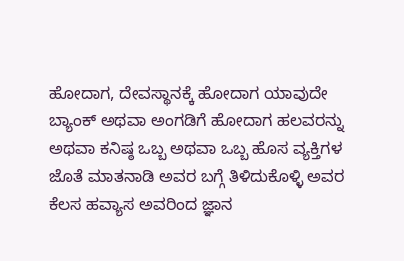ಹೋದಾಗ, ದೇವಸ್ಥಾನಕ್ಕೆ ಹೋದಾಗ ಯಾವುದೇ ಬ್ಯಾಂಕ್ ಅಥವಾ ಅಂಗಡಿಗೆ ಹೋದಾಗ ಹಲವರನ್ನು ಅಥವಾ ಕನಿಷ್ಠ ಒಬ್ಬ ಅಥವಾ ಒಬ್ಬ ಹೊಸ ವ್ಯಕ್ತಿಗಳ ಜೊತೆ ಮಾತನಾಡಿ ಅವರ ಬಗ್ಗೆ ತಿಳಿದುಕೊಳ್ಳಿ ಅವರ ಕೆಲಸ ಹವ್ಯಾಸ ಅವರಿಂದ ಜ್ಞಾನ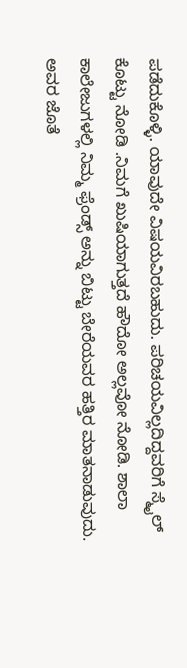ಪಡೆದುಕೊಳ್ಳಿ. ಯಾವುದೇ ವಿಷಯವಿರಬಹುದು. ಪರಿಚಯವಿಲ್ಲದಿದ್ದವರಿಗೆ ಸ್ಮೈಲ್ ಕೊಟ್ಟು ನೋಡಿ .ನಿಮಗೆ ಖುಷಿಯಾಗುತ್ತದೆ ಹೌದೋ ಅಲ್ಲವೋ ನೋಡಿ. ಶಾಲಾ ಕಾಲೇಜುಗಳಲ್ಲಿ ನಿಮ್ಮ ಫ್ರೆಂಡ್ಸ್ ಅನ್ನು ಬಿಟ್ಟು ಬೇರೆಯವರ ಹತ್ತಿರ ಮಾತನಾಡುವುದು. ಅವರ ಜೊತೆ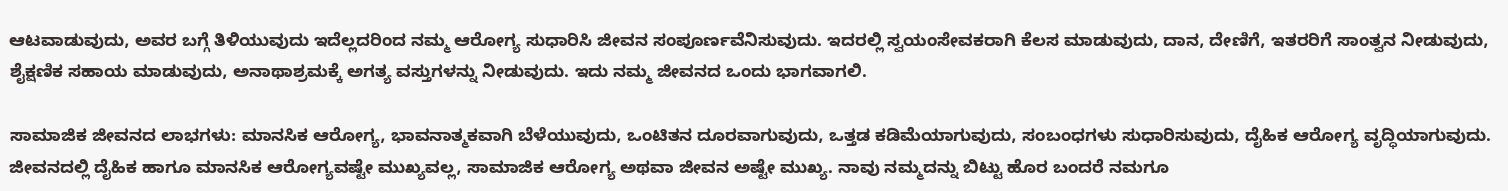ಆಟವಾಡುವುದು, ಅವರ ಬಗ್ಗೆ ತಿಳಿಯುವುದು ಇದೆಲ್ಲದರಿಂದ ನಮ್ಮ ಆರೋಗ್ಯ ಸುಧಾರಿಸಿ ಜೀವನ ಸಂಪೂರ್ಣವೆನಿಸುವುದು. ಇದರಲ್ಲಿ ಸ್ವಯಂಸೇವಕರಾಗಿ ಕೆಲಸ ಮಾಡುವುದು, ದಾನ, ದೇಣಿಗೆ, ಇತರರಿಗೆ ಸಾಂತ್ವನ ನೀಡುವುದು, ಶೈಕ್ಷಣಿಕ ಸಹಾಯ ಮಾಡುವುದು, ಅನಾಥಾಶ್ರಮಕ್ಕೆ ಅಗತ್ಯ ವಸ್ತುಗಳನ್ನು ನೀಡುವುದು. ಇದು ನಮ್ಮ ಜೀವನದ ಒಂದು ಭಾಗವಾಗಲಿ.

ಸಾಮಾಜಿಕ ಜೀವನದ ಲಾಭಗಳು: ಮಾನಸಿಕ ಆರೋಗ್ಯ, ಭಾವನಾತ್ಮಕವಾಗಿ ಬೆಳೆಯುವುದು, ಒಂಟಿತನ ದೂರವಾಗುವುದು, ಒತ್ತಡ ಕಡಿಮೆಯಾಗುವುದು, ಸಂಬಂಧಗಳು ಸುಧಾರಿಸುವುದು, ದೈಹಿಕ ಆರೋಗ್ಯ ವೃದ್ಧಿಯಾಗುವುದು. ಜೀವನದಲ್ಲಿ ದೈಹಿಕ ಹಾಗೂ ಮಾನಸಿಕ ಆರೋಗ್ಯವಷ್ಟೇ ಮುಖ್ಯವಲ್ಲ, ಸಾಮಾಜಿಕ ಆರೋಗ್ಯ ಅಥವಾ ಜೀವನ ಅಷ್ಟೇ ಮುಖ್ಯ. ನಾವು ನಮ್ಮದನ್ನು ಬಿಟ್ಟು ಹೊರ ಬಂದರೆ ನಮಗೂ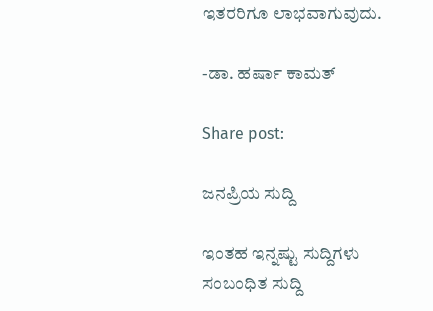ಇತರರಿಗೂ ಲಾಭವಾಗುವುದು.

-ಡಾ. ಹರ್ಷಾ ಕಾಮತ್

Share post:

ಜನಪ್ರಿಯ ಸುದ್ದಿ

ಇಂತಹ ಇನ್ನಷ್ಟು ಸುದ್ದಿಗಳು
ಸಂಬಂಧಿತ ಸುದ್ದಿ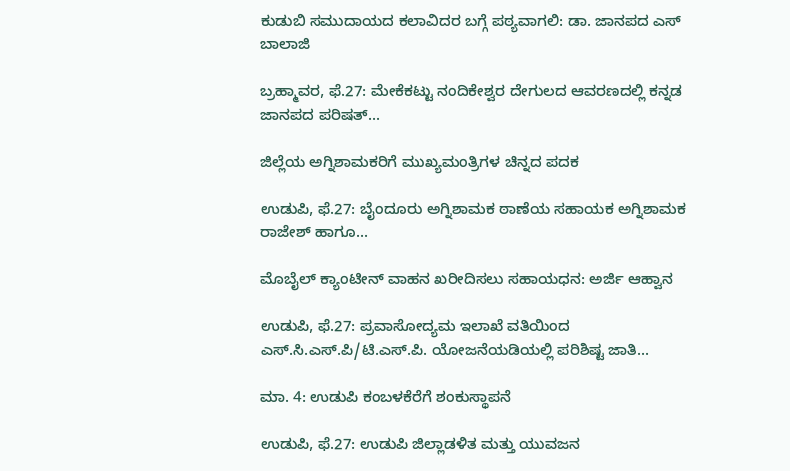ಕುಡುಬಿ ಸಮುದಾಯದ ಕಲಾವಿದರ ಬಗ್ಗೆ ಪಠ್ಯವಾಗಲಿ: ಡಾ. ಜಾನಪದ ಎಸ್ ಬಾಲಾಜಿ

ಬ್ರಹ್ಮಾವರ, ಫೆ.27: ಮೇಕೆಕಟ್ಟು ನಂದಿಕೇಶ್ವರ ದೇಗುಲದ ಆವರಣದಲ್ಲಿ ಕನ್ನಡ ಜಾನಪದ ಪರಿಷತ್...

ಜಿಲ್ಲೆಯ ಅಗ್ನಿಶಾಮಕರಿಗೆ ಮುಖ್ಯಮಂತ್ರಿಗಳ ಚಿನ್ನದ ಪದಕ

ಉಡುಪಿ, ಫೆ.27: ಬೈಂದೂರು ಅಗ್ನಿಶಾಮಕ ಠಾಣೆಯ ಸಹಾಯಕ ಅಗ್ನಿಶಾಮಕ ರಾಜೇಶ್ ಹಾಗೂ...

ಮೊಬೈಲ್ ಕ್ಯಾಂಟೀನ್ ವಾಹನ ಖರೀದಿಸಲು ಸಹಾಯಧನ: ಅರ್ಜಿ ಆಹ್ವಾನ

ಉಡುಪಿ, ಫೆ.27: ಪ್ರವಾಸೋದ್ಯಮ ಇಲಾಖೆ ವತಿಯಿಂದ ಎಸ್.ಸಿ.ಎಸ್.ಪಿ/ಟಿ.ಎಸ್.ಪಿ. ಯೋಜನೆಯಡಿಯಲ್ಲಿ ಪರಿಶಿಷ್ಟ ಜಾತಿ...

ಮಾ. 4: ಉಡುಪಿ ಕಂಬಳಕೆರೆಗೆ ಶಂಕುಸ್ಥಾಪನೆ

ಉಡುಪಿ, ಫೆ.27: ಉಡುಪಿ ಜಿಲ್ಲಾಡಳಿತ ಮತ್ತು ಯುವಜನ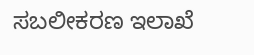ಸಬಲೀಕರಣ ಇಲಾಖೆ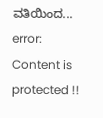ವತಿಯಿಂದ...
error: Content is protected !!